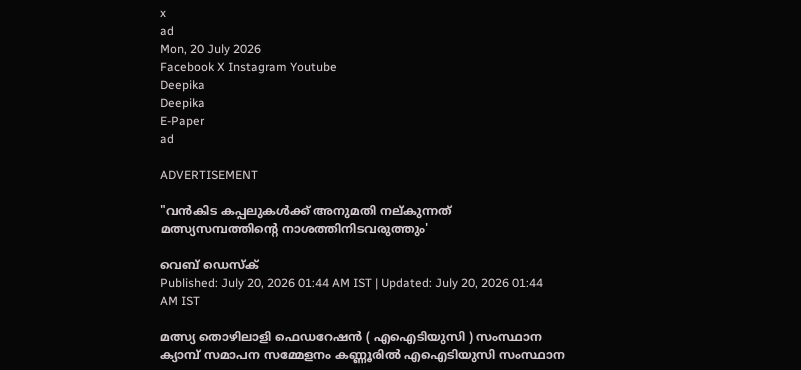x
ad
Mon, 20 July 2026
Facebook X Instagram Youtube
Deepika
Deepika
E-Paper
ad

ADVERTISEMENT

"വൻകിട കപ്പലുകൾക്ക് അനുമതി നല്കുന്നത് മത്സ്യസമ്പത്തിന്‍റെ നാശത്തിനിടവരുത്തും'

വെബ് ഡെസ്ക്
Published: July 20, 2026 01:44 AM IST | Updated: July 20, 2026 01:44 AM IST

മത്സ്യ തൊഴിലാളി ഫെഡറേഷൻ ( എഐടിയുസി ) സംസ്ഥാന ക്യാമ്പ് സമാപന സമ്മേളനം കണ്ണൂരിൽ എഐടിയുസി സംസ്ഥാന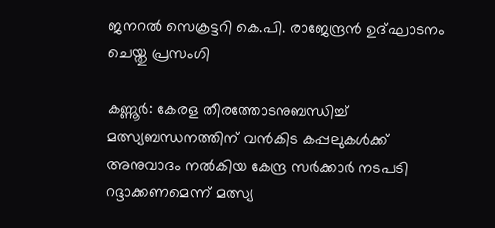ജനറൽ സെക്രട്ടറി കെ.പി. രാജേന്ദ്രൻ ഉദ്ഘാടനം ചെയ്തു പ്രസംഗി

കണ്ണൂർ: കേരള തീരത്തോടനുബന്ധിച്ച് മത്സ്യബന്ധനത്തിന് വൻകിട കപ്പലുകൾക്ക് അനുവാദം നൽകിയ കേന്ദ്ര സർക്കാർ നടപടി റദ്ദാക്കണമെന്ന് മത്സ്യ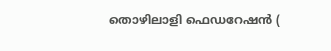തൊഴിലാളി ഫെഡറേഷൻ (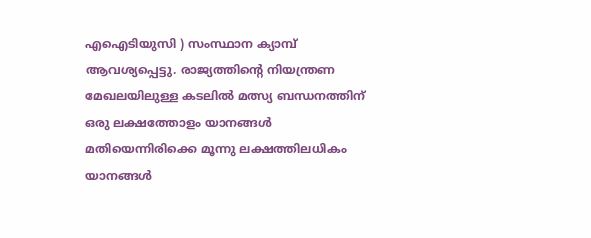എഐടിയുസി ) സംസ്ഥാന ക്യാമ്പ് ആവശ്യപ്പെട്ടു. രാജ്യത്തിന്‍റെ നിയന്ത്രണ മേഖലയിലുള്ള കടലിൽ മത്സ്യ ബന്ധനത്തിന് ഒരു ലക്ഷത്തോളം യാനങ്ങൾ മതിയെന്നിരിക്കെ മൂന്നു ലക്ഷത്തിലധികം യാനങ്ങൾ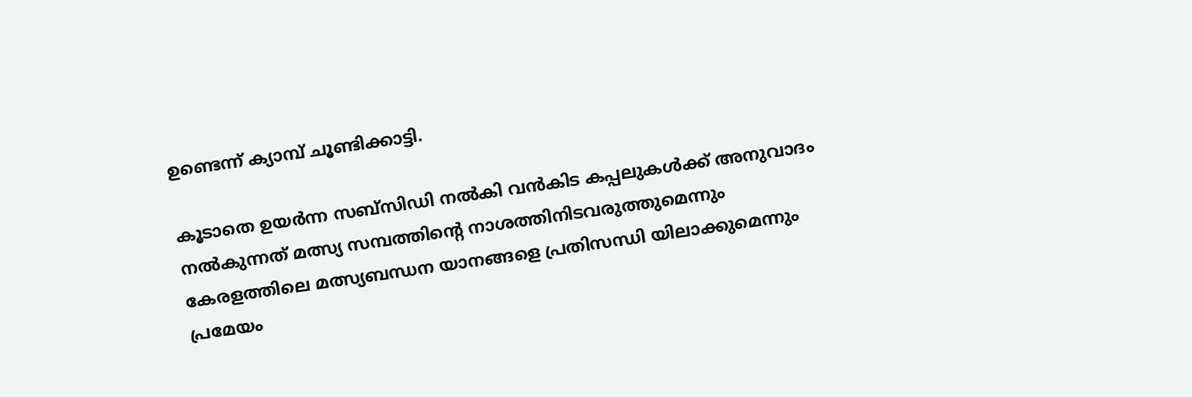ഉണ്ടെന്ന് ക്യാമ്പ് ചൂണ്ടിക്കാട്ടി.

കൂടാതെ ഉയർന്ന സബ്സിഡി നൽകി വൻകിട കപ്പലുകൾക്ക് അനുവാദം നൽകുന്നത് മത്സ്യ സമ്പത്തിന്‍റെ നാശത്തിനിടവരുത്തുമെന്നും കേരളത്തിലെ മത്സ്യബന്ധന യാനങ്ങളെ പ്രതിസന്ധി യിലാക്കുമെന്നും പ്രമേയം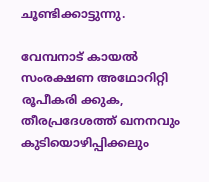ചൂണ്ടിക്കാട്ടുന്നു.

വേമ്പനാട് കായൽ സംരക്ഷണ അഥോറിറ്റി രൂപീകരി ക്കുക, തീരപ്രദേശത്ത് ഖനനവും കുടിയൊഴിപ്പിക്കലും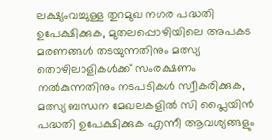ലക്ഷ്യംവച്ചുള്ള തുറമുഖ നഗര പദ്ധതി ഉപേക്ഷിക്കുക, മുതലപ്പൊഴിയിലെ അപകട മരണങ്ങൾ തടയുന്നതിനും മത്സ്യ തൊഴിലാളികൾക്ക് സംരക്ഷണം നൽകുന്നതിനും നടപടികൾ സ്വീകരിക്കുക, മത്സ്യ ബന്ധന മേഖലകളിൽ സി പ്ലൈയിൻ പദ്ധതി ഉപേക്ഷിക്കുക എന്നീ ആവശ്യങ്ങളും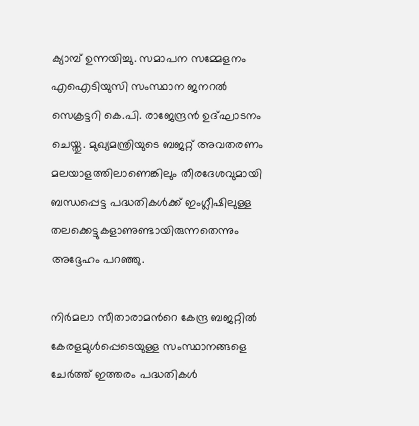ക്യാമ്പ് ഉന്നയിച്ചു. സമാപന സമ്മേളനം എഐടിയുസി സംസ്ഥാന ജനറൽ സെക്രട്ടറി കെ.പി. രാജേന്ദ്രൻ ഉദ്ഘാടനം ചെയ്തു. മുഖ്യമന്ത്രിയുടെ ബജറ്റ് അവതരണം മലയാളത്തിലാണെങ്കിലും തീരദേശവുമായി ബന്ധപ്പെട്ട പദ്ധതികൾക്ക് ഇംഗ്ലീഷിലുള്ള തലക്കെട്ടുകളാണുണ്ടായിരുന്നതെന്നും അദ്ദേഹം പറഞ്ഞു.

നിർമലാ സീതാരാമന്‍റെ കേന്ദ്ര ബജറ്റിൽ കേരളമുൾപ്പെടെയുള്ള സംസ്ഥാനങ്ങളെ ചേർത്ത് ഇത്തരം പദ്ധതികൾ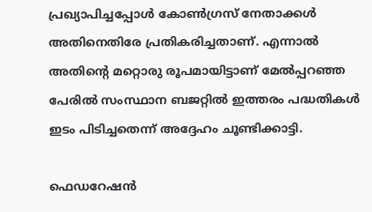പ്രഖ്യാപിച്ചപ്പോൾ കോൺഗ്രസ് നേതാക്കൾ അതിനെതിരേ പ്രതികരിച്ചതാണ്. എന്നാൽ അതിന്‍റെ മറ്റൊരു രൂപമായിട്ടാണ് മേൽപ്പറഞ്ഞ പേരിൽ സംസ്ഥാന ബജറ്റിൽ ഇത്തരം പദ്ധതികൾ ഇടം പിടിച്ചതെന്ന് അദ്ദേഹം ചൂണ്ടിക്കാട്ടി.

ഫെഡറേഷൻ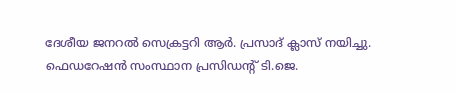ദേശീയ ജനറൽ സെക്രട്ടറി ആർ. പ്രസാദ് ക്ലാസ് നയിച്ചു. ഫെഡറേഷൻ സംസ്ഥാന പ്രസിഡന്‍റ് ടി.ജെ.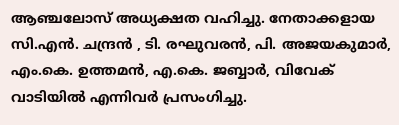ആഞ്ചലോസ് അധ്യക്ഷത വഹിച്ചു. നേതാക്കളായ സി.എൻ. ചന്ദ്രൻ , ടി. രഘുവരൻ, പി. അജയകുമാർ, എം.കെ. ഉത്തമൻ, എ.കെ. ജബ്ബാർ, വിവേക് വാടിയിൽ എന്നിവർ പ്രസംഗിച്ചു.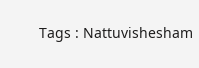Tags : Nattuvishesham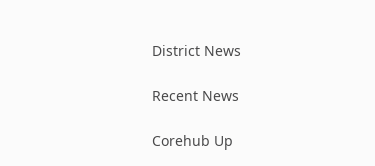District News

Recent News

Corehub Up